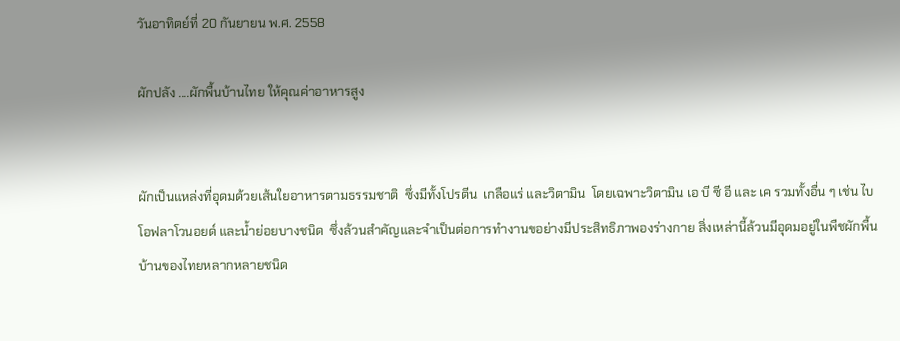วันอาทิตย์ที่ 20 กันยายน พ.ศ. 2558

ผักปลัง ....ผักพื้นบ้านไทย ให้คุณค่าอาหารสูง


ผักเป็นแหล่งที่อุดมด้วยเส้นใยอาหารตามธรรมชาติ  ซึ่งมีทั้งโปรตีน  เกลือแร่ และวิตามิน  โดยเฉพาะวิตามิน เอ บี ซี อี และ เค รวมทั้งอื่น ๆ เช่น ไบโอฟลาโวนอยด์ และน้ำย่อยบางชนิด  ซึ่งล้วนสำคัญและจำเป็นต่อการทำงานขอย่างมีประสิทธิภาพองร่างกาย สิ่งเหล่านี้ล้วนมีอุดมอยู่ในพืชผักพื้นบ้านของไทยหลากหลายชนิด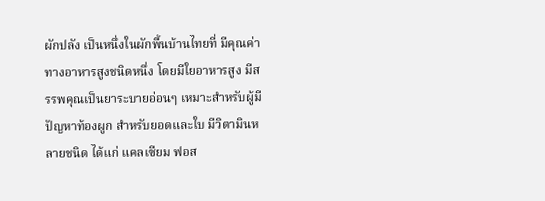ผักปลัง เป็นหนึ่งในผักพื้นบ้านไทยที่ มีคุณค่าทางอาหารสูงชนิดหนึ่ง โดยมีใยอาหารสูง มีสรรพคุณเป็นยาระบายอ่อนๆ เหมาะสำหรับผู้มีปัญหาท้องผูก สำหรับยอดและใบ มีวิตามินหลายชนิด ได้แก่ แคลเซียม ฟอส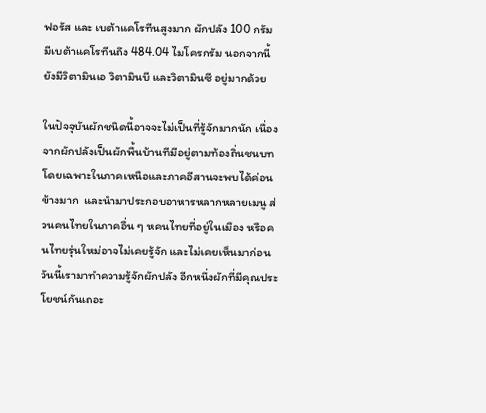ฟอรัส และ เบต้าแคโรทีนสูงมาก ผักปลัง 100 กรัม มีเบต้าแคโรทีนถึง 484.04 ไมโครกรัม นอกจากนี้ ยังมีวิตามินเอ วิตามินบี และวิตามินซี อยู่มากด้วย

ในปัจจุบันผักชนิดนี้อาจจะไม่เป็นที่รู้จักมากนัก เนื่องจากผักปลังเป็นผักพื้นบ้านทีมีอยู่ตามท้องถิ่นชนบท โดยเฉพาะในภาคเหนือและภาคอีสานจะพบได้ค่อนข้างมาก  และนำมาประกอบอาหารหลากหลายเมนู ส่วนคนไทยในภาคอื่น ๆ หคนไทยที่อยู่ในเมือง หรือคนไทยรุ่นใหม่อาจไม่เคยรู้จัก และไม่เคยเห็นมาก่อน
วันนี้เรามาทำความรู้จักผักปลัง อีกหนึ่งผักที่มีคุณประโยชน์กันเถอะ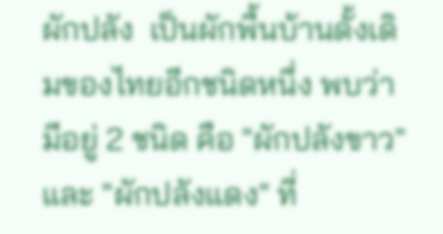ผักปลัง  เป็นผักพื้นบ้านดั้งเดิมของไทยอีกชนิดหนึ่ง พบว่า มีอยู่ 2 ชนิด คือ "ผักปลังขาว" และ "ผักปลังแดง" ที่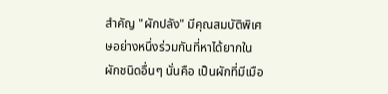สำคัญ "ผักปลัง" มีคุณสมบัติพิเศษอย่างหนึ่งร่วมกันที่หาได้ยากในผักชนิดอื่นๆ นั่นคือ เป็นผักที่มีเมือ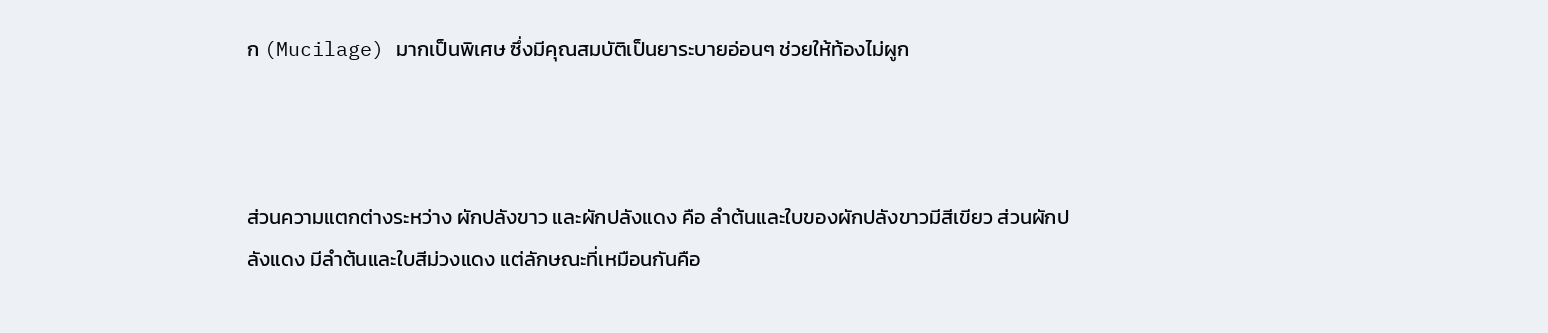ก (Mucilage) มากเป็นพิเศษ ซึ่งมีคุณสมบัติเป็นยาระบายอ่อนๆ ช่วยให้ท้องไม่ผูก



ส่วนความแตกต่างระหว่าง ผักปลังขาว และผักปลังแดง คือ ลำต้นและใบของผักปลังขาวมีสีเขียว ส่วนผักปลังแดง มีลำต้นและใบสีม่วงแดง แต่ลักษณะที่เหมือนกันคือ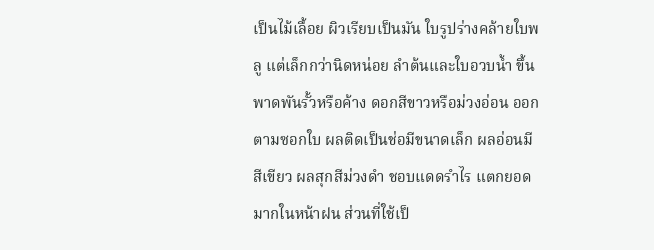เป็นไม้เลื้อย ผิวเรียบเป็นมัน ใบรูปร่างคล้ายใบพลู แต่เล็กกว่านิดหน่อย ลำต้นและใบอวบน้ำ ขึ้นพาดพันรั้วหรือค้าง ดอกสีขาวหรือม่วงอ่อน ออกตามซอกใบ ผลติดเป็นช่อมีขนาดเล็ก ผลอ่อนมีสีเขียว ผลสุกสีม่วงดำ ชอบแดดรำไร แตกยอดมากในหน้าฝน ส่วนที่ใช้เป็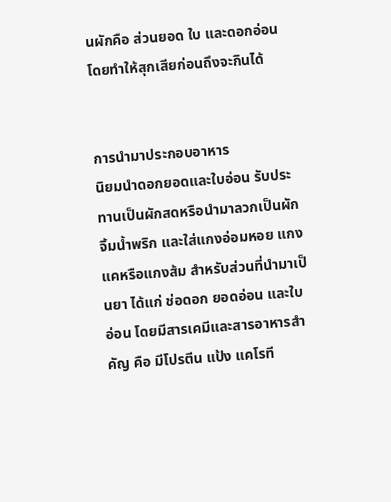นผักคือ ส่วนยอด ใบ และดอกอ่อน โดยทำให้สุกเสียก่อนถึงจะกินได้


การนำมาประกอบอาหาร
นิยมนำดอกยอดและใบอ่อน รับประทานเป็นผักสดหรือนำมาลวกเป็นผักจิ้มน้ำพริก และใส่แกงอ่อมหอย แกงแคหรือแกงส้ม สำหรับส่วนที่นำมาเป็นยา ได้แก่ ช่อดอก ยอดอ่อน และใบอ่อน โดยมีสารเคมีและสารอาหารสำคัญ คือ มีโปรตีน แป้ง แคโรที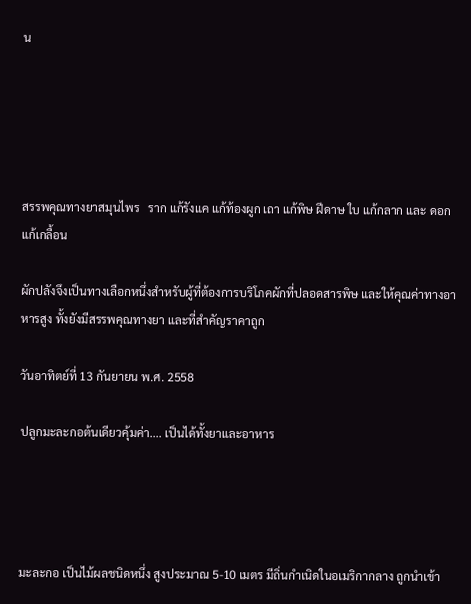น





สรรพคุณทางยาสมุนไพร   ราก แก้รังแค แก้ท้องผูก เถา แก้พิษ ฝีดาษ ใบ แก้กลาก และ ดอกแก้เกลื้อน

ผักปลังจึงเป็นทางเลือกหนึ่งสำหรับผู้ที่ต้องการบริโภคผักที่ปลอดสารพิษ และให้คุณค่าทางอาหารสูง ทั้งยังมีสรรพคุณทางยา และที่สำคัญราคาถูก

วันอาทิตย์ที่ 13 กันยายน พ.ศ. 2558

ปลูกมะละกอต้นเดียวคุ้มค่า.... เป็นได้ทั้งยาและอาหาร




มะละกอ เป็นไม้ผลชนิดหนึ่ง สูงประมาณ 5-10 เมตร มีถิ่นกำเนิดในอเมริกากลาง ถูกนำเข้า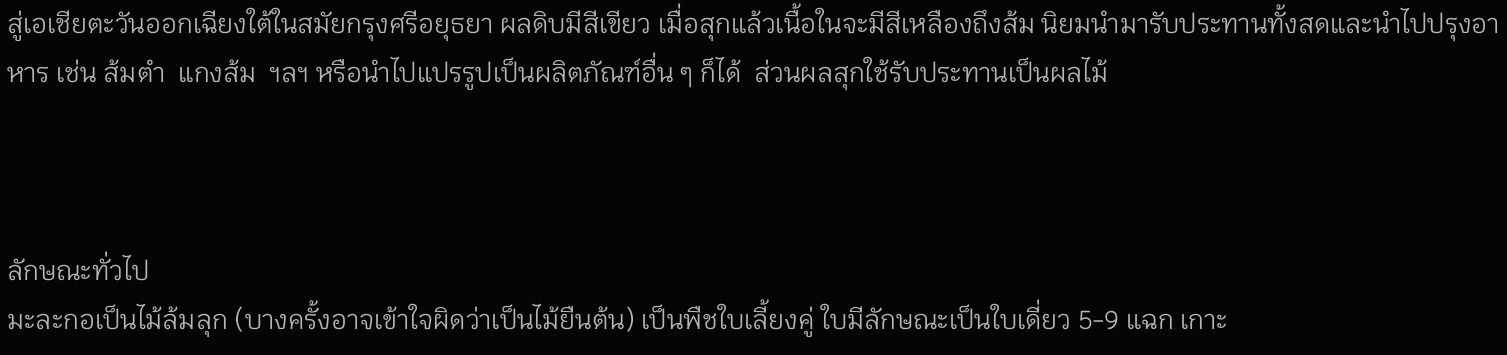สู่เอเชียตะวันออกเฉียงใต้ในสมัยกรุงศรีอยุธยา ผลดิบมีสีเขียว เมื่อสุกแล้วเนื้อในจะมีสีเหลืองถึงส้ม นิยมนำมารับประทานทั้งสดและนำไปปรุงอาหาร เช่น ส้มตำ  แกงส้ม  ฯลฯ หรือนำไปแปรรูปเป็นผลิตภัณฑ์อื่น ๆ ก็ได้  ส่วนผลสุกใช้รับประทานเป็นผลไม้



ลักษณะทั่วไป
มะละกอเป็นไม้ล้มลุก (บางครั้งอาจเข้าใจผิดว่าเป็นไม้ยืนต้น) เป็นพืชใบเลี้ยงคู่ ใบมีลักษณะเป็นใบเดี่ยว 5-9 แฉก เกาะ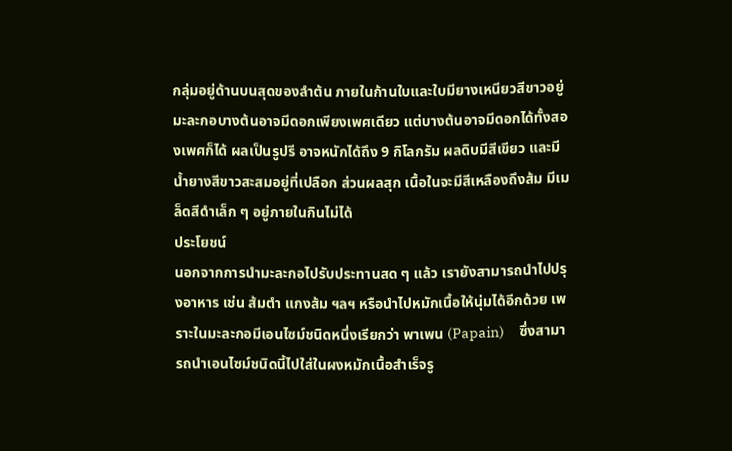กลุ่มอยู่ด้านบนสุดของลำต้น ภายในก้านใบและใบมียางเหนียวสีขาวอยู่ มะละกอบางต้นอาจมีดอกเพียงเพศเดียว แต่บางต้นอาจมีดอกได้ทั้งสองเพศก็ได้ ผลเป็นรูปรี อาจหนักได้ถึง 9 กิโลกรัม ผลดิบมีสีเขียว และมีน้ำยางสีขาวสะสมอยู่ที่เปลือก ส่วนผลสุก เนื้อในจะมีสีเหลืองถึงส้ม มีเมล็ดสีดำเล็ก ๆ อยู่ภายในกินไม่ได้
ประโยชน์
นอกจากการนำมะละกอไปรับประทานสด ๆ แล้ว เรายังสามารถนำไปปรุงอาหาร เช่น ส้มตำ แกงส้ม ฯลฯ หรือนำไปหมักเนื้อให้นุ่มได้อีกด้วย เพราะในมะละกอมีเอนไซม์ชนิดหนึ่งเรียกว่า พาเพน (Papain)     ซึ่งสามารถนำเอนไซม์ชนิดนี้ไปใส่ในผงหมักเนื้อสำเร็จรู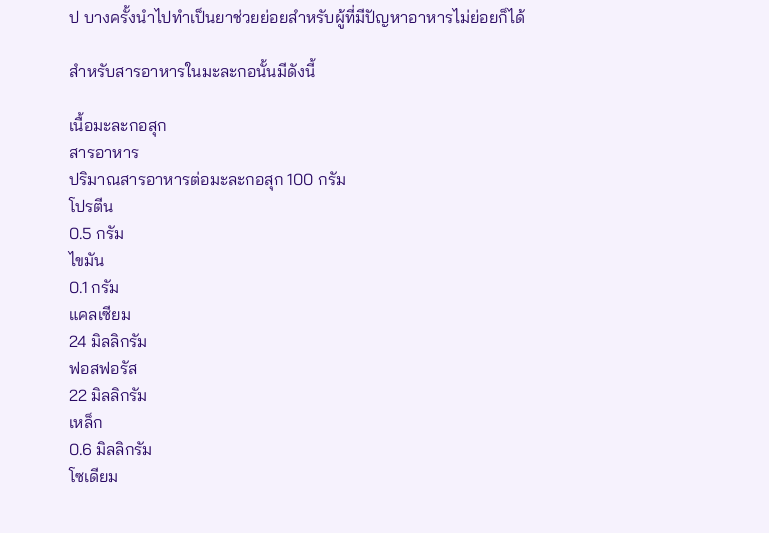ป บางครั้งนำไปทำเป็นยาช่วยย่อยสำหรับผู้ที่มีปัญหาอาหารไม่ย่อยก็ได้

สำหรับสารอาหารในมะละกอนั้นมีดังนี้

เนื้อมะละกอสุก
สารอาหาร
ปริมาณสารอาหารต่อมะละกอสุก 100 กรัม
โปรตีน
0.5 กรัม
ไขมัน
0.1 กรัม
แคลเซียม
24 มิลลิกรัม
ฟอสฟอรัส
22 มิลลิกรัม
เหล็ก
0.6 มิลลิกรัม
โซเดียม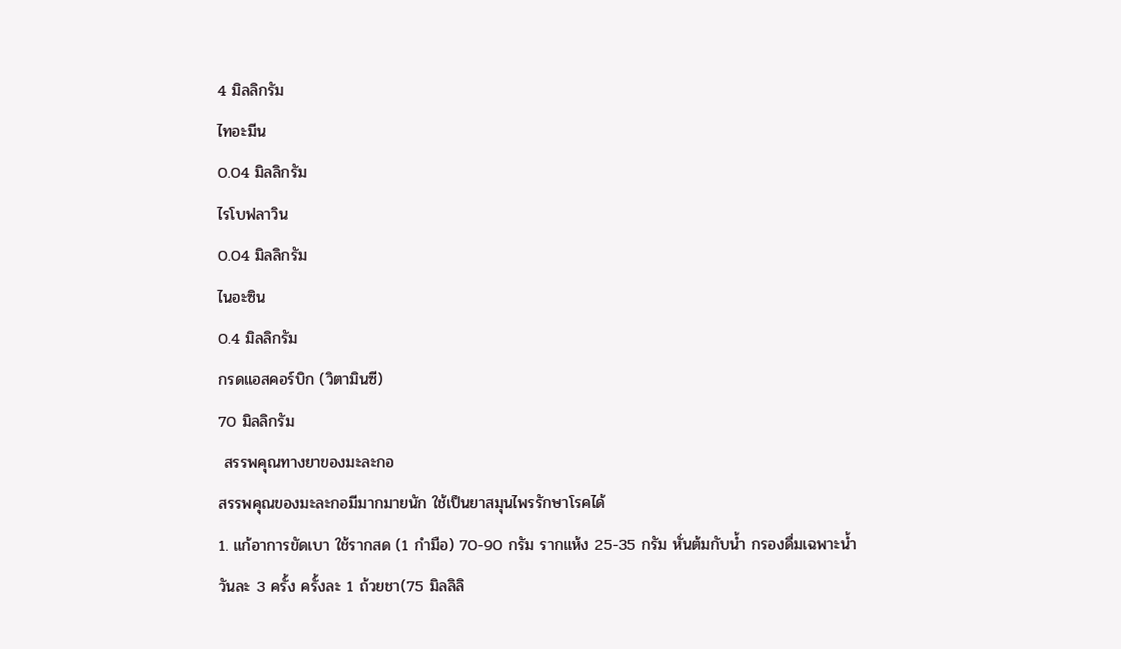4 มิลลิกรัม
ไทอะมีน
0.04 มิลลิกรัม
ไรโบฟลาวิน
0.04 มิลลิกรัม
ไนอะซิน
0.4 มิลลิกรัม
กรดแอสคอร์บิก (วิตามินซี)
70 มิลลิกรัม
 สรรพคุณทางยาของมะละกอ
สรรพคุณของมะละกอมีมากมายนัก ใช้เป็นยาสมุนไพรรักษาโรคได้
1. แก้อาการขัดเบา ใช้รากสด (1 กำมือ) 70-90 กรัม รากแห้ง 25-35 กรัม หั่นต้มกับน้ำ กรองดื่มเฉพาะน้ำ วันละ 3 ครั้ง ครั้งละ 1 ถ้วยชา(75 มิลลิลิ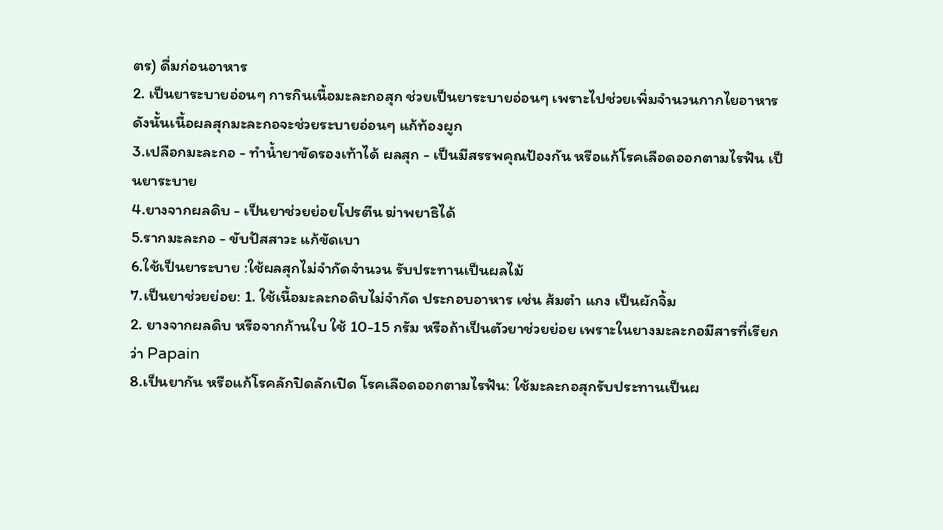ตร) ดื่มก่อนอาหาร
2. เป็นยาระบายอ่อนๆ การกินเนื้อมะละกอสุก ช่วยเป็นยาระบายอ่อนๆ เพราะไปช่วยเพิ่มจำนวนกากไยอาหาร ดังนั้นเนื้อผลสุกมะละกอจะช่วยระบายอ่อนๆ แก้ท้องผูก
3.เปลือกมะละกอ - ทำน้ำยาขัดรองเท้าได้ ผลสุก - เป็นมีสรรพคุณป้องกัน หรือแก้โรคเลือดออกตามไรฟัน เป็นยาระบาย
4.ยางจากผลดิบ - เป็นยาช่วยย่อยโปรตีน ฆ่าพยาธิได้
5.รากมะละกอ - ขับปัสสาวะ แก้ขัดเบา
6.ใช้เป็นยาระบาย :ใช้ผลสุกไม่จำกัดจำนวน รับประทานเป็นผลไม้
7.เป็นยาช่วยย่อย: 1. ใช้เนื้อมะละกอดิบไม่จำกัด ประกอบอาหาร เช่น ส้มตำ แกง เป็นผักจิ้ม
2. ยางจากผลดิบ หรือจากก้านใบ ใช้ 10-15 กรัม หรือถ้าเป็นตัวยาช่วยย่อย เพราะในยางมะละกอมีสารที่เรียกว่า Papain
8.เป็นยากัน หรือแก้โรคลักปิดลักเปิด โรคเลือดออกตามไรฟัน: ใช้มะละกอสุกรับประทานเป็นผ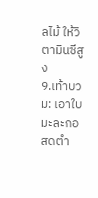ลไม้ ให้วิตามินซีสูง
9.เท้าบวม: เอาใบมะละกอสดตำ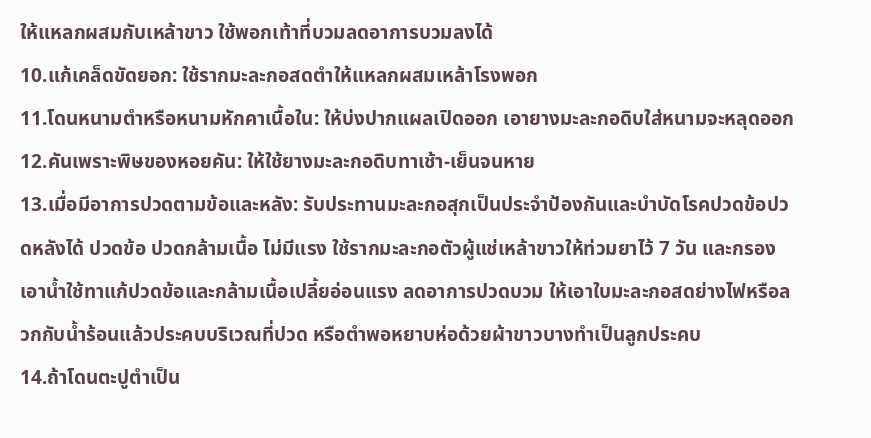ให้แหลกผสมกับเหล้าขาว ใช้พอกเท้าที่บวมลดอาการบวมลงได้
10.แก้เคล็ดขัดยอก: ใช้รากมะละกอสดตำให้แหลกผสมเหล้าโรงพอก
11.โดนหนามตำหรือหนามหักคาเนื้อใน: ให้บ่งปากแผลเปิดออก เอายางมะละกอดิบใส่หนามจะหลุดออก
12.คันเพราะพิษของหอยคัน: ให้ใช้ยางมะละกอดิบทาเช้า-เย็นจนหาย
13.เมื่อมีอาการปวดตามข้อและหลัง: รับประทานมะละกอสุกเป็นประจำป้องกันและบำบัดโรคปวดข้อปวดหลังได้ ปวดข้อ ปวดกล้ามเนื้อ ไม่มีแรง ใช้รากมะละกอตัวผู้แช่เหล้าขาวให้ท่วมยาไว้ 7 วัน และกรองเอาน้ำใช้ทาแก้ปวดข้อและกล้ามเนื้อเปลี้ยอ่อนแรง ลดอาการปวดบวม ให้เอาใบมะละกอสดย่างไฟหรือลวกกับน้ำร้อนแล้วประคบบริเวณที่ปวด หรือตำพอหยาบห่อด้วยผ้าขาวบางทำเป็นลูกประคบ
14.ถ้าโดนตะปูตำเป็น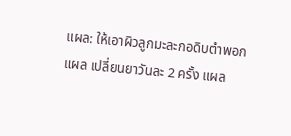แผล: ให้เอาผิวลูกมะละกอดิบตำพอกแผล เปลี่ยนยาวันละ 2 ครั้ง แผล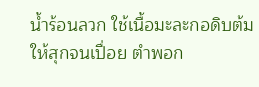น้ำร้อนลวก ใช้เนื้อมะละกอดิบต้มให้สุกจนเปื่อย ตำพอก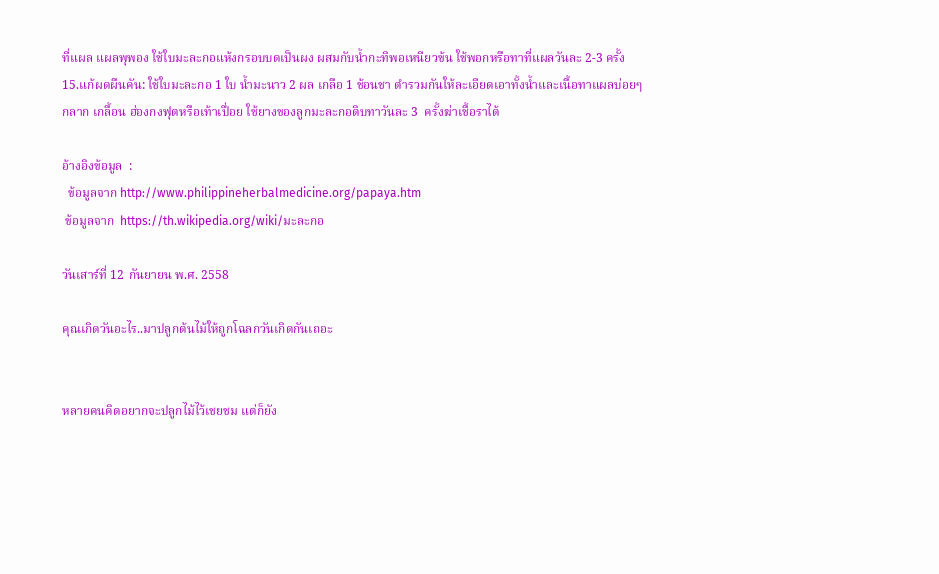ที่แผล แผลพุพอง ใช้ใบมะละกอแห้งกรอบบดเป็นผง ผสมกับน้ำกะทิพอเหนียวข้น ใช้พอกหรือทาที่แผลวันละ 2-3 ครั้ง
15.แก้ผดผืนคัน: ใช้ใบมะละกอ 1 ใบ น้ำมะนาว 2 ผล เกลือ 1 ช้อนชา ตำรวมกันให้ละเอียดเอาทั้งน้ำและเนื้อทาแผลบ่อยๆ กลาก เกลื้อน ฮ่องกงฟุตหรือเท้าเปื่อย ใช้ยางของลูกมะละกอดิบทาวันละ 3  ครั้งฆ่าเชื้อราได้

อ้างอิงข้อมูล  :
  ข้อมูลจาก http://www.philippineherbalmedicine.org/papaya.htm
 ข้อมูลจาก  https://th.wikipedia.org/wiki/มะละกอ

วันเสาร์ที่ 12 กันยายน พ.ศ. 2558

คุณเกิดวันอะไร..มาปลูกต้นไม้ให้ถูกโฉลกวันเกิดกันเถอะ


หลายคนคิดอยากจะปลูกไม้ไว้เชยชม แต่ก็ยัง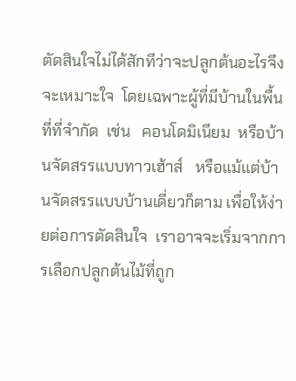ตัดสินใจไม่ได้สักทีว่าจะปลูกต้นอะไรจึงจะเหมาะใจ  โดยเฉพาะผู้ที่มีบ้านในพื้นที่ที่จำกัด  เช่น   คอนโดมิเนียม  หรือบ้านจัดสรรแบบทาวเฮ้าส์   หรือแม้แต่บ้านจัดสรรแบบบ้านเดี่ยวก็ตาม เพื่อให้ง่ายต่อการตัดสินใจ  เราอาจจะเริ่มจากการเลือกปลูกต้นไม้ที่ถูก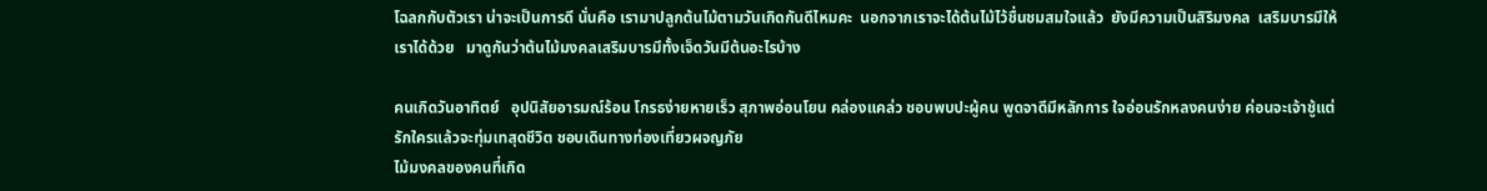โฉลกกับตัวเรา น่าจะเป็นการดี นั่นคือ เรามาปลูกต้นไม้ตามวันเกิดกันดีไหมคะ  นอกจากเราจะได้ต้นไม้ไว้ชื่นชมสมใจแล้ว  ยังมีความเป็นสิริมงคล  เสริมบารมีให้เราได้ด้วย   มาดูกันว่าต้นไม้มงคลเสริมบารมีทั้งเจ็ดวันมีต้นอะไรบ้าง

คนเกิดวันอาทิตย์   อุปนิสัยอารมณ์ร้อน โกรธง่ายหายเร็ว สุภาพอ่อนโยน คล่องแคล่ว ชอบพบปะผู้คน พูดจาดีมีหลักการ ใจอ่อนรักหลงคนง่าย ค่อนจะเจ้าชู้แต่รักใครแล้วจะทุ่มเทสุดชีวิต ชอบเดินทางท่องเที่ยวผจญภัย
ไม้มงคลของคนที่เกิด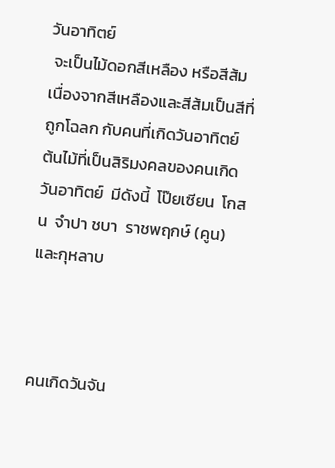วันอาทิตย์
 จะเป็นไม้ดอกสีเหลือง หรือสีส้ม เนื่องจากสีเหลืองและสีส้มเป็นสีที่ถูกโฉลก กับคนที่เกิดวันอาทิตย์   ต้นไม้ที่เป็นสิริมงคลของคนเกิดวันอาทิตย์  มีดังนี้  โป๊ยเซียน  โกสน  จำปา ชบา  ราชพฤกษ์ (คูน) และกุหลาบ



คนเกิดวันจัน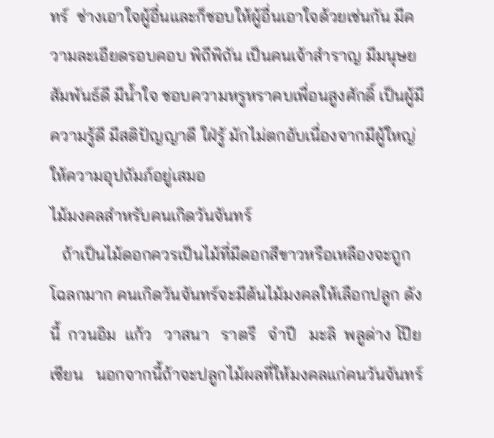ทร์  ช่างเอาใจผู้อื่นและก็ชอบให้ผู้อื่นเอาใจด้วยเช่นกัน มีความละเอียดรอบคอบ พิถีพิถัน เป็นคนเจ้าสำราญ มีมนุษยสัมพันธ์ดี มีน้ำใจ ชอบความหรูหราคบเพื่อนสูงศักดิ์ เป็นผู้มีความรู้ดี มีสติปัญญาดี ใฝ่รู้ มักไม่ตกอับเนื่องจากมีผู้ใหญ่ให้ความอุปถัมภ์อยู่เสมอ
ไม้มงคลสำหรับคนเกิดวันจันทร์
   ถ้าเป็นไม้ดอกควรเป็นไม้ที่มีดอกสีขาวหรือเหลืองจะถูกโฉลกมาก คนเกิดวันจันทร์จะมีต้นไม้มงคลให้เลือกปลูก ดังนี้  กวนอิม  แก้ว   วาสนา   ราตรี   จำปี   มะลิ  พลูด่าง โป๊ยเซียน   นอกจากนี้ถ้าจะปลูกไม้ผลที่ให้มงคลแก่คนวันจันทร์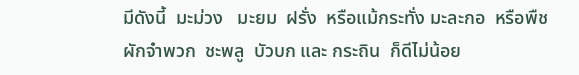มีดังนี้  มะม่วง   มะยม  ฝรั่ง  หรือแม้กระทั่ง มะละกอ  หรือพืชผักจำพวก  ชะพลู  บัวบก และ กระถิน  ก็ดีไม่น้อย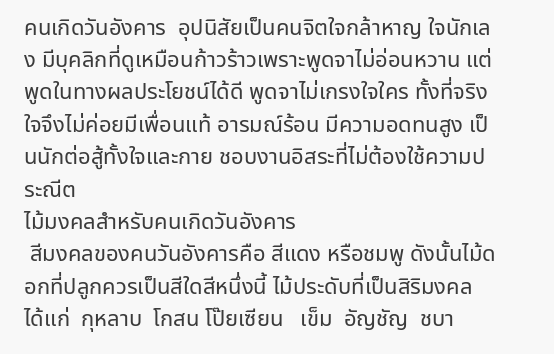คนเกิดวันอังคาร  อุปนิสัยเป็นคนจิตใจกล้าหาญ ใจนักเลง มีบุคลิกที่ดูเหมือนก้าวร้าวเพราะพูดจาไม่อ่อนหวาน แต่พูดในทางผลประโยชน์ได้ดี พูดจาไม่เกรงใจใคร ทั้งที่จริงใจจึงไม่ค่อยมีเพื่อนแท้ อารมณ์ร้อน มีความอดทนสูง เป็นนักต่อสู้ทั้งใจและกาย ชอบงานอิสระที่ไม่ต้องใช้ความประณีต
ไม้มงคลสำหรับคนเกิดวันอังคาร
 สีมงคลของคนวันอังคารคือ สีแดง หรือชมพู ดังนั้นไม้ดอกที่ปลูกควรเป็นสีใดสีหนึ่งนี้ ไม้ประดับที่เป็นสิริมงคล ได้แก่  กุหลาบ  โกสน โป๊ยเซียน   เข็ม  อัญชัญ  ชบา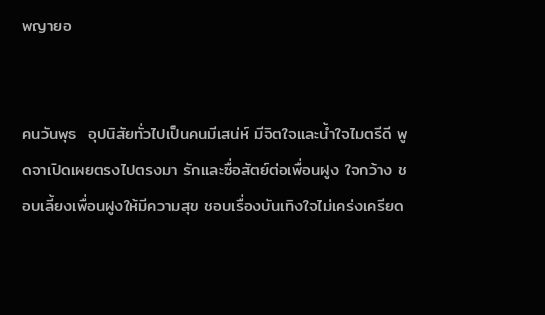พญายอ


คนวันพุธ  อุปนิสัยทั่วไปเป็นคนมีเสน่ห์ มีจิตใจและน้ำใจไมตรีดี พูดจาเปิดเผยตรงไปตรงมา รักและซื่อสัตย์ต่อเพื่อนฝูง ใจกว้าง ชอบเลี้ยงเพื่อนฝูงให้มีความสุข ชอบเรื่องบันเทิงใจไม่เคร่งเครียด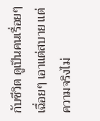กับชีวิต ดูเป็นคนเรื่อยๆ เฉื่อยๆ เอาแต่สบาย แต่ความจริงไม่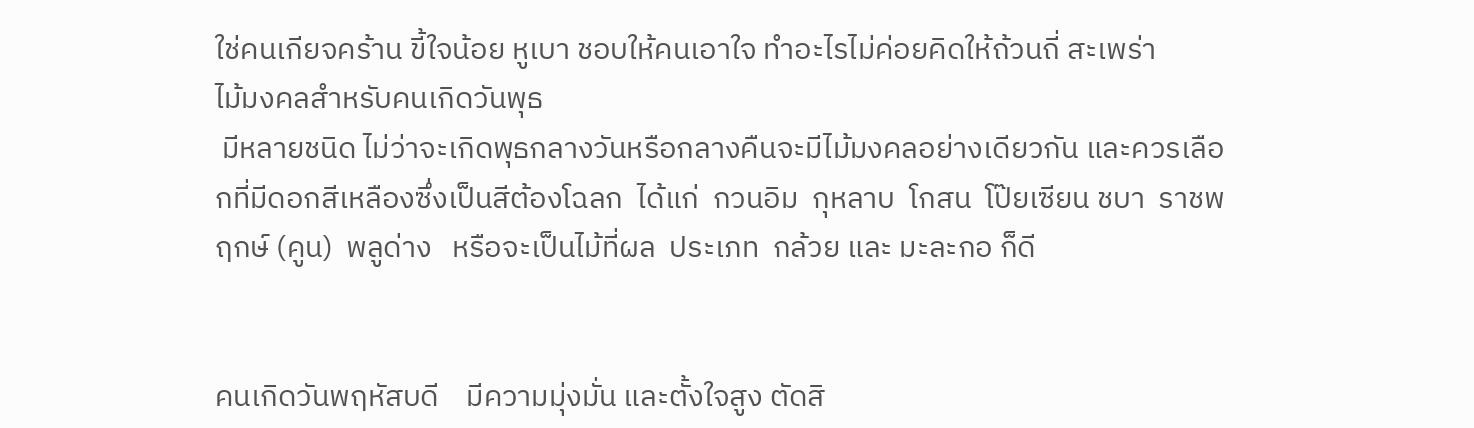ใช่คนเกียจคร้าน ขี้ใจน้อย หูเบา ชอบให้คนเอาใจ ทำอะไรไม่ค่อยคิดให้ถ้วนถี่ สะเพร่า
ไม้มงคลสำหรับคนเกิดวันพุธ
 มีหลายชนิด ไม่ว่าจะเกิดพุธกลางวันหรือกลางคืนจะมีไม้มงคลอย่างเดียวกัน และควรเลือกที่มีดอกสีเหลืองซึ่งเป็นสีต้องโฉลก  ได้แก่  กวนอิม  กุหลาบ  โกสน  โป๊ยเซียน ชบา  ราชพฤกษ์ (คูน)  พลูด่าง   หรือจะเป็นไม้ที่ผล  ประเภท  กล้วย และ มะละกอ ก็ดี


คนเกิดวันพฤหัสบดี    มีความมุ่งมั่น และตั้งใจสูง ตัดสิ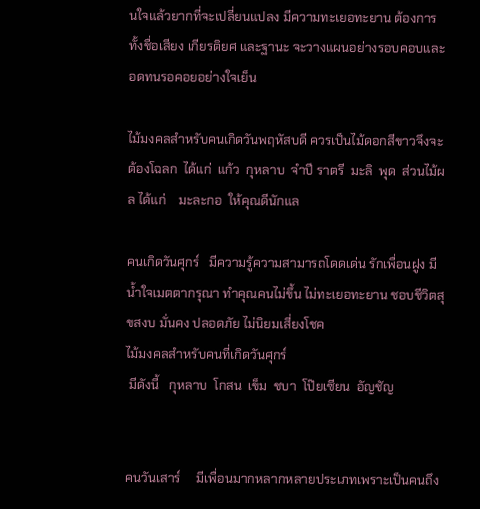นใจแล้วยากที่จะเปลี่ยนแปลง มีความทะเยอทะยาน ต้องการทั้งชื่อเสียง เกียรติยศ และฐานะ จะวางแผนอย่างรอบคอบและอดทนรอคอยอย่างใจเย็น

ไม้มงคลสำหรับคนเกิดวันพฤหัสบดี ควรเป็นไม้ดอกสีขาวจึงจะต้องโฉลก  ได้แก่  แก้ว  กุหลาบ  จำปี ราตรี  มะลิ  พุด  ส่วนไม้ผล ได้แก่    มะละกอ  ให้คุณดีนักแล

คนเกิดวันศุกร์   มีความรู้ความสามารถโดดเด่น รักเพื่อนฝูง มีน้ำใจเมตตากรุณา ทำคุณคนไม่ขึ้น ไม่ทะเยอทะยาน ชอบชีวิตสุขสงบ มั่นคง ปลอดภัย ไม่นิยมเสี่ยงโชค
ไม้มงคลสำหรับคนที่เกิดวันศุกร์
 มีดังนี้   กุหลาบ  โกสน  เข็ม  ชบา  โป๊ยเซียน  อัญชัญ


คนวันเสาร์     มีเพื่อนมากหลากหลายประเภทเพราะเป็นคนถึง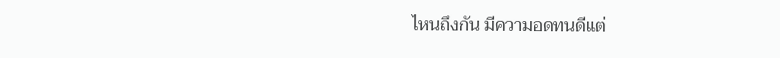ไหนถึงกัน มีความอดทนดีแต่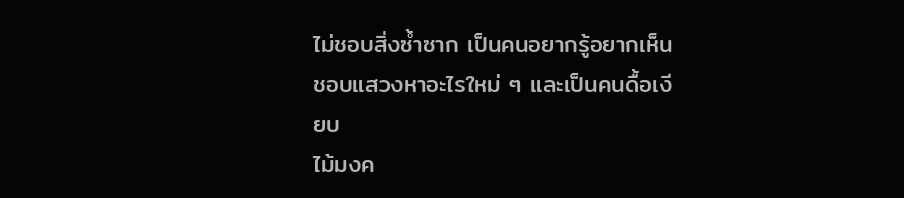ไม่ชอบสิ่งซ้ำซาก เป็นคนอยากรู้อยากเห็น ชอบแสวงหาอะไรใหม่ ๆ และเป็นคนดื้อเงียบ
ไม้มงค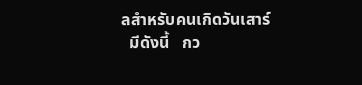ลสำหรับคนเกิดวันเสาร์
  มีดังนี้   กว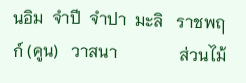นอิม  จำปี  จำปา  มะลิ   ราชพฤก์ (คูน)   วาสนา               ส่วนไม้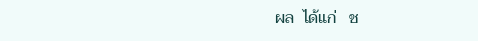ผล  ได้แก่   ช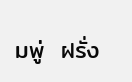มพู่  ฝรั่ง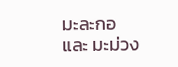มะละกอ และ มะม่วง